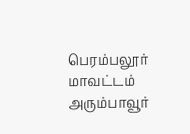பெரம்பலூர் மாவட்டம் அரும்பாவூர்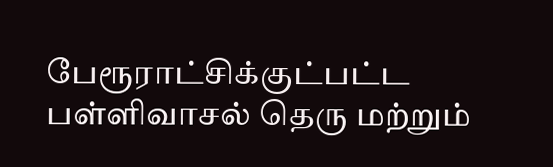பேரூராட்சிக்குட்பட்ட பள்ளிவாசல் தெரு மற்றும்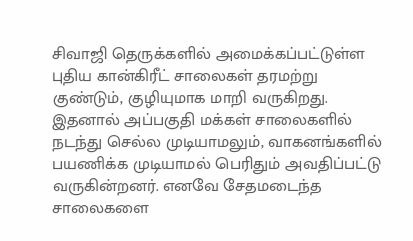சிவாஜி தெருக்களில் அமைக்கப்பட்டுள்ள புதிய கான்கிரீட் சாலைகள் தரமற்று குண்டும், குழியுமாக மாறி வருகிறது. இதனால் அப்பகுதி மக்கள் சாலைகளில் நடந்து செல்ல முடியாமலும், வாகனங்களில் பயணிக்க முடியாமல் பெரிதும் அவதிப்பட்டு வருகின்றனர். எனவே சேதமடைந்த சாலைகளை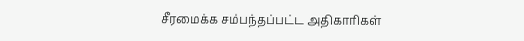சீரமைக்க சம்பந்தப்பட்ட அதிகாரிகள்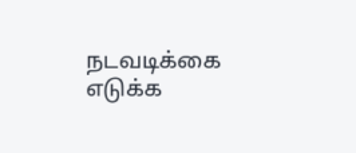நடவடிக்கை எடுக்க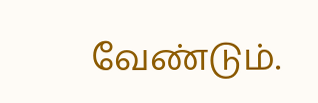வேண்டும்.